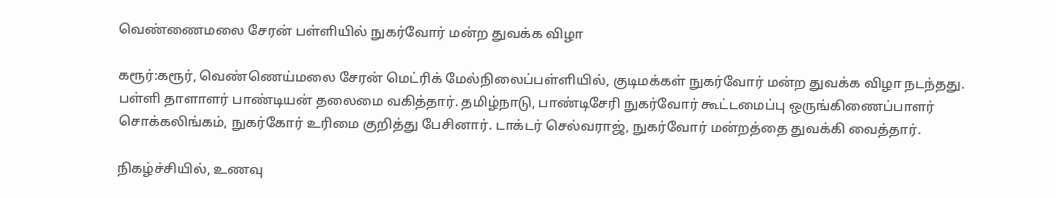வெண்ணைமலை சேரன் பள்ளியில் நுகர்வோர் மன்ற துவக்க விழா

கரூர்:கரூர், வெண்ணெய்மலை சேரன் மெட்ரிக் மேல்நிலைப்பள்ளியில், குடிமக்கள் நுகர்வோர் மன்ற துவக்க விழா நடந்தது. பள்ளி தாளாளர் பாண்டியன் தலைமை வகித்தார். தமிழ்நாடு, பாண்டிசேரி நுகர்வோர் கூட்டமைப்பு ஒருங்கிணைப்பாளர் சொக்கலிங்கம், நுகர்கோர் உரிமை குறித்து பேசினார். டாக்டர் செல்வராஜ், நுகர்வோர் மன்றத்தை துவக்கி வைத்தார்.

நிகழ்ச்சியில், உணவு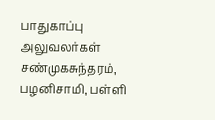பாதுகாப்பு அலுவலர்கள் சண்முகசுந்தரம், பழனிசாமி, பள்ளி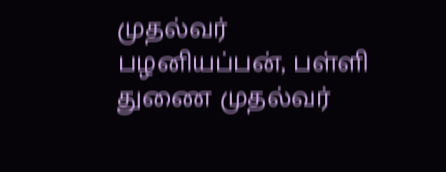முதல்வர் பழனியப்பன், பள்ளி துணை முதல்வர்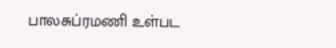பாலசுப்ரமணி உள்பட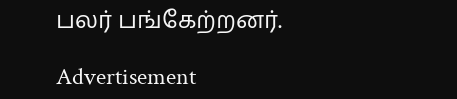பலர் பங்கேற்றனர்.

Advertisement